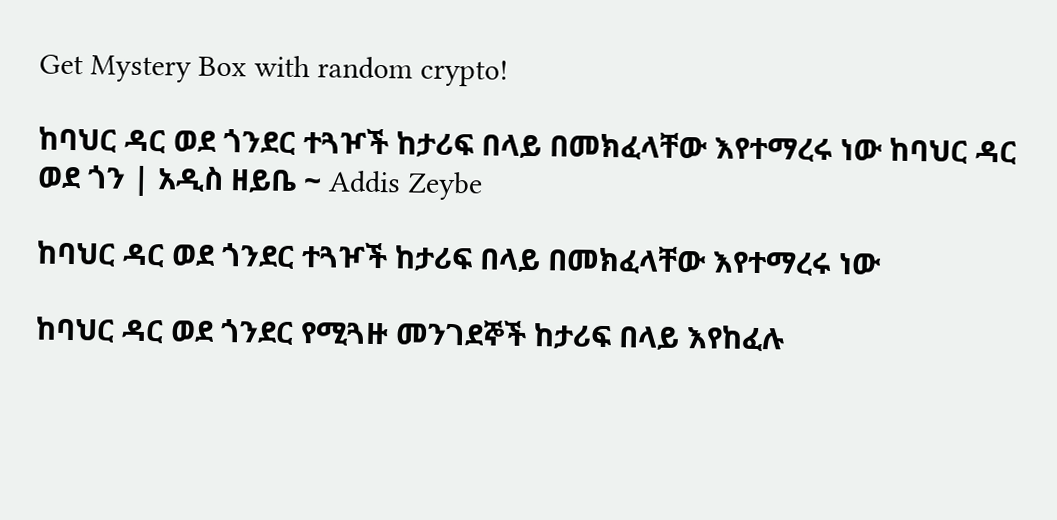Get Mystery Box with random crypto!

ከባህር ዳር ወደ ጎንደር ተጓዦች ከታሪፍ በላይ በመክፈላቸው እየተማረሩ ነው ከባህር ዳር ወደ ጎን | አዲስ ዘይቤ ~ Addis Zeybe

ከባህር ዳር ወደ ጎንደር ተጓዦች ከታሪፍ በላይ በመክፈላቸው እየተማረሩ ነው

ከባህር ዳር ወደ ጎንደር የሚጓዙ መንገደኞች ከታሪፍ በላይ እየከፈሉ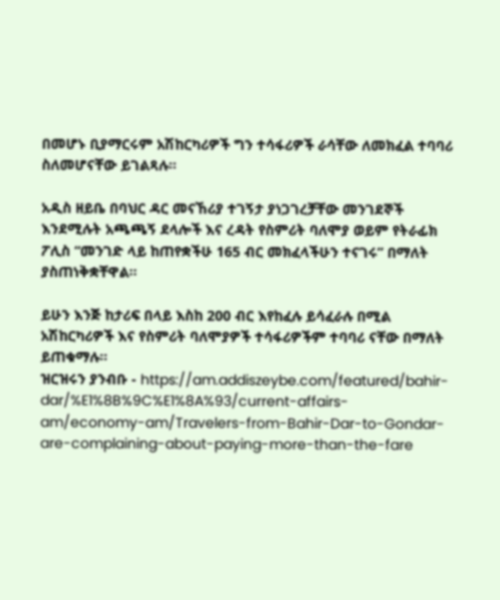በመሆኑ ቢያማርሩም አሽከርካሪዎች ግን ተሳፋሪዎች ራሳቸው ለመክፈል ተባባሪ ስለመሆናቸው ይገልጻሉ።

አዲስ ዘይቤ በባህር ዳር መናኸሪያ ተገኝታ ያነጋገረቻቸው መንገደኞች እንደሚሉት አጫጫኝ ደላሎች እና ረዳት የስምሪት ባለሞያ ወይም የትራፊክ ፖሊስ “መንገድ ላይ ከጠየቋችሁ 165 ብር መክፈላችሁን ተናገሩ” በማለት ያስጠነቅቋቸዋል፡፡

ይሁን እንጅ ከታሪፍ በላይ እስከ 200 ብር እየከፈሉ ይሳፈራሉ በሚል አሽከርካሪዎች እና የስምሪት ባለሞያዎች ተሳፋሪዎችም ተባባሪ ናቸው በማለት ይጠቁማሉ።
ዝርዝሩን ያንብቡ - https://am.addiszeybe.com/featured/bahir-dar/%E1%8B%9C%E1%8A%93/current-affairs-am/economy-am/Travelers-from-Bahir-Dar-to-Gondar-are-complaining-about-paying-more-than-the-fare